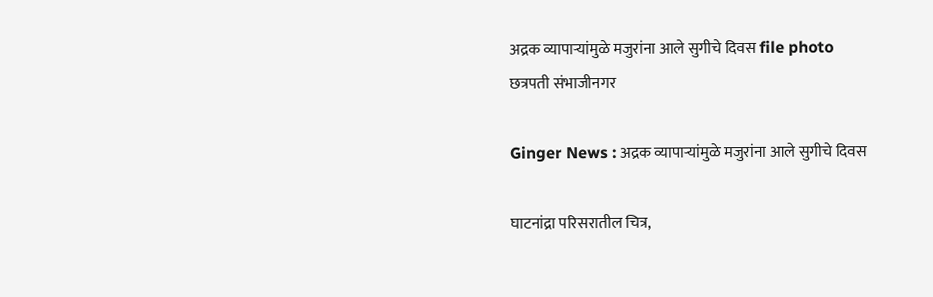अद्रक व्यापाऱ्यांमुळे मजुरांना आले सुगीचे दिवस file photo
छत्रपती संभाजीनगर

Ginger News : अद्रक व्यापाऱ्यांमुळे मजुरांना आले सुगीचे दिवस

घाटनांद्रा परिसरातील चित्र,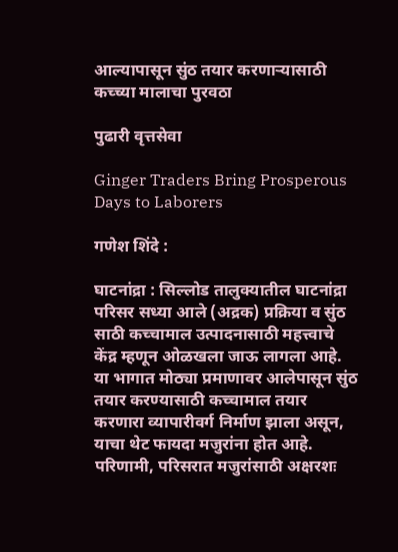आल्यापासून सुंठ तयार करणाऱ्यासाठी कच्च्या मालाचा पुरवठा

पुढारी वृत्तसेवा

Ginger Traders Bring Prosperous Days to Laborers

गणेश शिंदे :

घाटनांद्रा : सिल्लोड तालुक्यातील घाटनांद्रा परिसर सध्या आले (अद्रक) प्रक्रिया व सुंठ साठी कच्चामाल उत्पादनासाठी महत्त्वाचे केंद्र म्हणून ओळखला जाऊ लागला आहे. या भागात मोठ्या प्रमाणावर आलेपासून सुंठ तयार करण्यासाठी कच्चामाल तयार करणारा व्यापारीवर्ग निर्माण झाला असून, याचा थेट फायदा मजुरांना होत आहे. परिणामी, परिसरात मजुरांसाठी अक्षरशः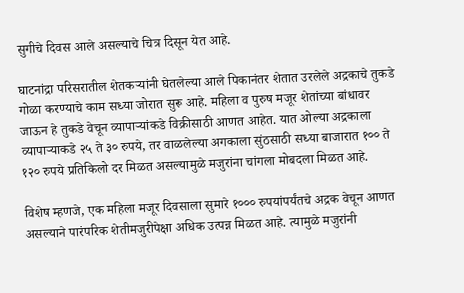सुगीचे दिवस आले असल्याचे चित्र दिसून येत आहे.

घाटनांद्रा परिसरातील शेतकऱ्यांनी घेतलेल्या आले पिकानंतर शेतात उरलेले अद्रकाचे तुकडे गोळा करण्याचे काम सध्या जोरात सुरू आहे. महिला व पुरुष मजूर शेतांच्या बांधावर जाऊन हे तुकडे वेचून व्यापाऱ्यांकडे विक्रीसाठी आणत आहेत. यात ओल्या अद्रकाला व्यापाऱ्याकडे २५ ते ३० रुपये, तर वाळलेल्या अगकाला सुंठसाठी सध्या बाजारात १०० ते १२० रुपये प्रतिकिलो दर मिळत असल्यामुळे मजुरांना चांगला मोबदला मिळत आहे.

विशेष म्हणजे, एक महिला मजूर दिवसाला सुमारे १००० रुपयांपर्यंतचे अद्रक वेचून आणत असल्याने पारंपरिक शेतीमजुरीपेक्षा अधिक उत्पन्न मिळत आहे. त्यामुळे मजुरांनी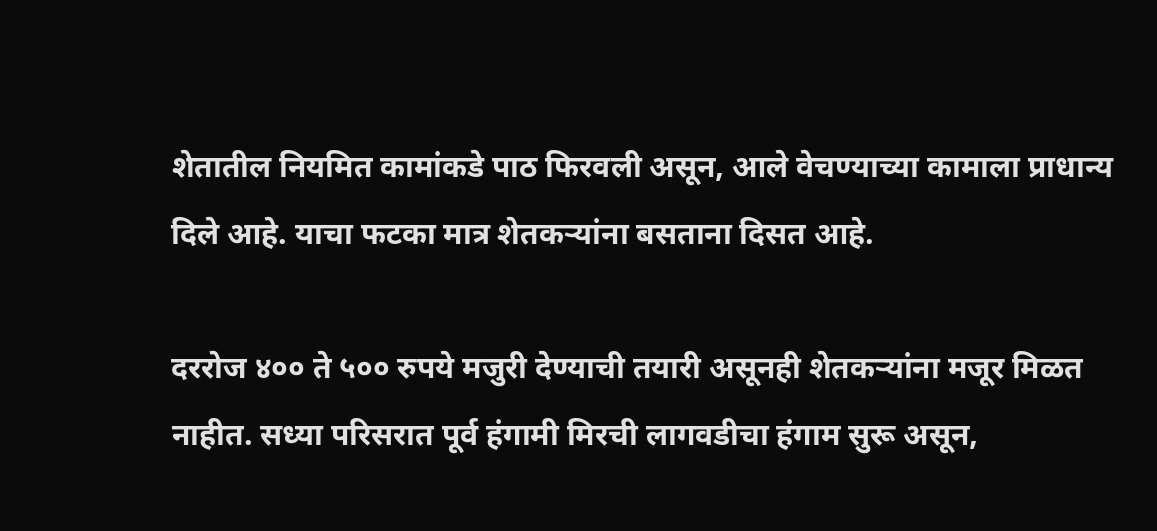शेतातील नियमित कामांकडे पाठ फिरवली असून, आले वेचण्याच्या कामाला प्राधान्य दिले आहे. याचा फटका मात्र शेतकऱ्यांना बसताना दिसत आहे.

दररोज ४०० ते ५०० रुपये मजुरी देण्याची तयारी असूनही शेतकऱ्यांना मजूर मिळत नाहीत. सध्या परिसरात पूर्व हंगामी मिरची लागवडीचा हंगाम सुरू असून,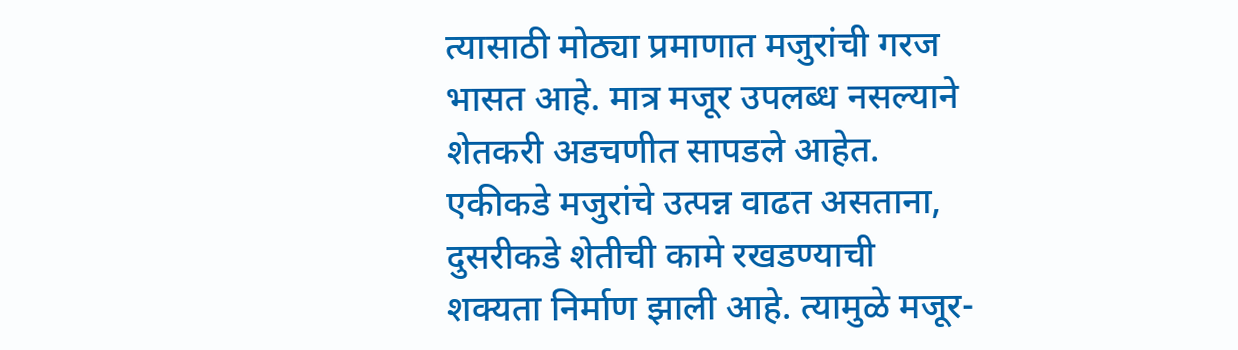त्यासाठी मोठ्या प्रमाणात मजुरांची गरज भासत आहे. मात्र मजूर उपलब्ध नसल्याने शेतकरी अडचणीत सापडले आहेत. एकीकडे मजुरांचे उत्पन्न वाढत असताना, दुसरीकडे शेतीची कामे रखडण्याची शक्यता निर्माण झाली आहे. त्यामुळे मजूर-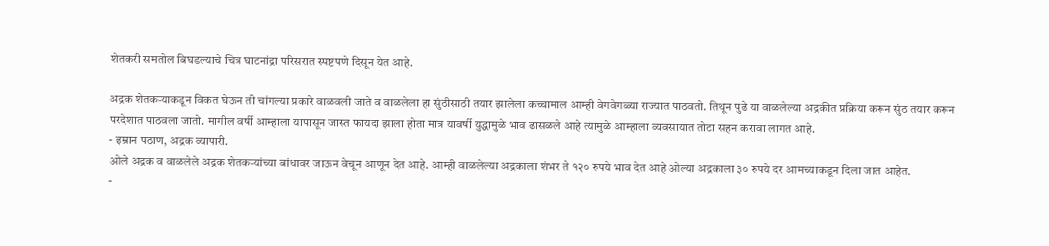शेतकरी समतोल बिघडल्याचे चित्र घाटनांद्रा परिसरात स्पष्टपणे दिसून येत आहे.

अद्रक शेतकऱ्याकडून विकत घेऊन ती चांगल्या प्रकारे वाळवली जाते व वाळलेला हा सुंठीसाठी तयार झालेला कच्चामाल आम्ही वेगवेगळ्या राज्यात पाठवतो. तिथून पुढे या वाळलेल्या अद्रकीत प्रक्रिया करून सुंठ तयार करून परदेशात पाठवला जातो. मागील वर्षी आम्हाला यापासून जास्त फायदा झाला होता मात्र यावर्षी युद्धामुळे भाव ढासळले आहे त्यामुळे आम्हाला व्यवसायात तोटा सहन करावा लागत आहे.
- इम्रान पठाण, अद्रक व्यापारी.
ओले अद्रक व वाळलेले अद्रक शेतकऱ्यांच्या बांधावर जाऊन वेचून आणून देत आहे. आम्ही वाळलेल्या अद्रकाला शंभर ते १२० रुपये भाव देत आहे ओल्या अद्रकाला ३० रुपये दर आमच्याकडून दिला जात आहेत.
-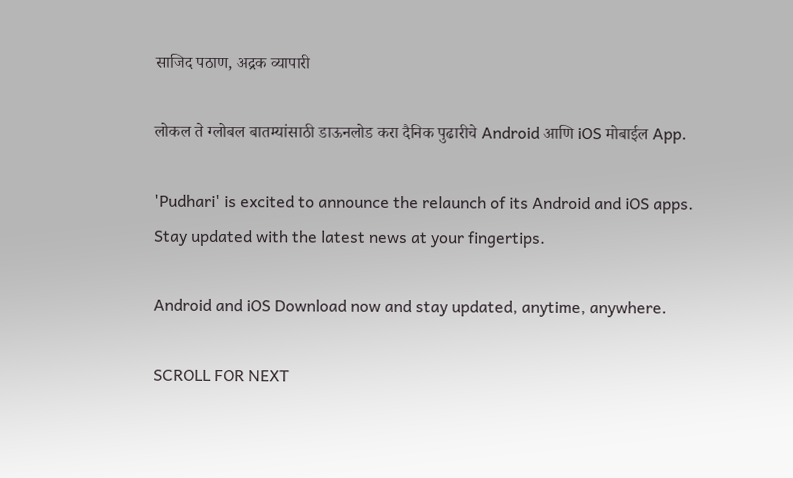साजिद पठाण, अद्रक व्यापारी

लोकल ते ग्लोबल बातम्यांसाठी डाऊनलोड करा दैनिक पुढारीचे Android आणि iOS मोबाईल App.

'Pudhari' is excited to announce the relaunch of its Android and iOS apps. Stay updated with the latest news at your fingertips.

Android and iOS Download now and stay updated, anytime, anywhere.

SCROLL FOR NEXT